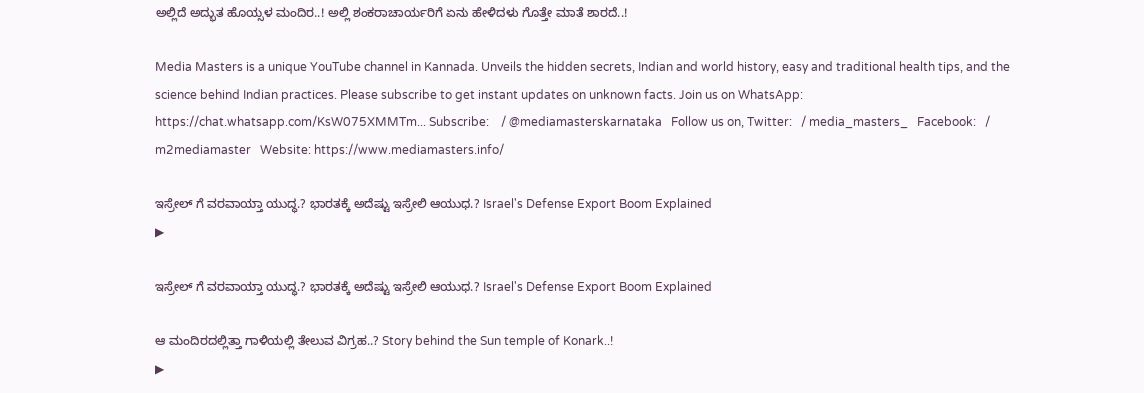ಅಲ್ಲಿದೆ ಅದ್ಭುತ ಹೊಯ್ಸಳ ಮಂದಿರ..! ಅಲ್ಲಿ ಶಂಕರಾಚಾರ್ಯರಿಗೆ ಏನು ಹೇಳಿದಳು ಗೊತ್ತೇ ಮಾತೆ ಶಾರದೆ..!

Media Masters is a unique YouTube channel in Kannada. Unveils the hidden secrets, Indian and world history, easy and traditional health tips, and the science behind Indian practices. Please subscribe to get instant updates on unknown facts. Join us on WhatsApp: https://chat.whatsapp.com/KsW075XMMTm... Subscribe:    / @mediamasterskarnataka   Follow us on, Twitter:   / media_masters_   Facebook:   / m2mediamaster   Website: https://www.mediamasters.info/

ಇಸ್ರೇಲ್ ಗೆ ವರವಾಯ್ತಾ ಯುದ್ಧ.? ಭಾರತಕ್ಕೆ ಅದೆಷ್ಟು ಇಸ್ರೇಲಿ ಆಯುಧ.? Israel's Defense Export Boom Explained
▶

ಇಸ್ರೇಲ್ ಗೆ ವರವಾಯ್ತಾ ಯುದ್ಧ.? ಭಾರತಕ್ಕೆ ಅದೆಷ್ಟು ಇಸ್ರೇಲಿ ಆಯುಧ.? Israel's Defense Export Boom Explained

ಆ ಮಂದಿರದಲ್ಲಿತ್ತಾ ಗಾಳಿಯಲ್ಲಿ ತೇಲುವ ವಿಗ್ರಹ..? Story behind the Sun temple of Konark..!
▶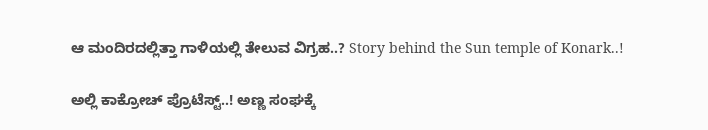ಆ ಮಂದಿರದಲ್ಲಿತ್ತಾ ಗಾಳಿಯಲ್ಲಿ ತೇಲುವ ವಿಗ್ರಹ..? Story behind the Sun temple of Konark..!

ಅಲ್ಲಿ ಕಾಕ್ರೋಚ್ ಪ್ರೊಟೆಸ್ಟ್..! ಅಣ್ಣ ಸಂಘಕ್ಕೆ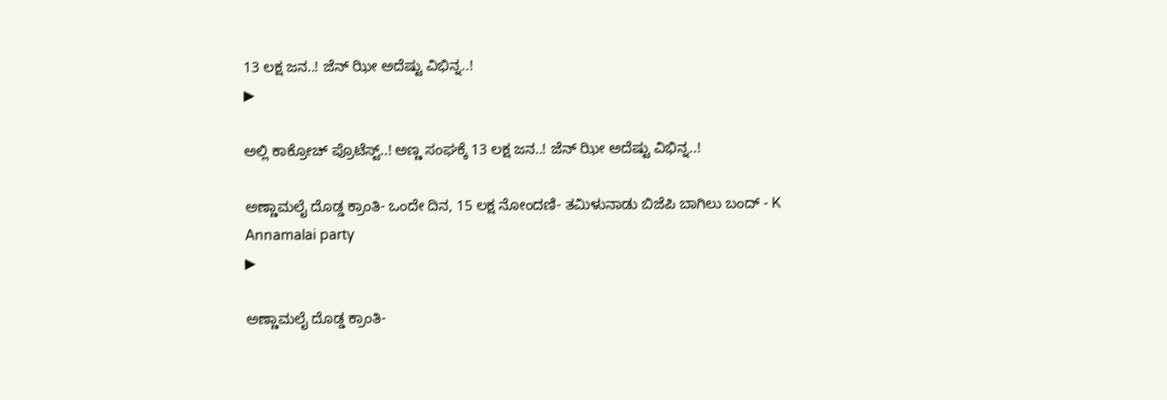13 ಲಕ್ಷ ಜನ..! ಜೆನ್ ಝೀ ಅದೆಷ್ಟು ವಿಭಿನ್ನ..!
▶

ಅಲ್ಲಿ ಕಾಕ್ರೋಚ್ ಪ್ರೊಟೆಸ್ಟ್..! ಅಣ್ಣ ಸಂಘಕ್ಕೆ 13 ಲಕ್ಷ ಜನ..! ಜೆನ್ ಝೀ ಅದೆಷ್ಟು ವಿಭಿನ್ನ..!

ಅಣ್ಣಾಮಲೈ ದೊಡ್ಡ ಕ್ರಾಂತಿ- ಒಂದೇ ದಿನ, 15 ಲಕ್ಷ ನೋಂದಣಿ- ತಮಿಳುನಾಡು ಬಿಜೆಪಿ ಬಾಗಿಲು ಬಂದ್ - K Annamalai party
▶

ಅಣ್ಣಾಮಲೈ ದೊಡ್ಡ ಕ್ರಾಂತಿ-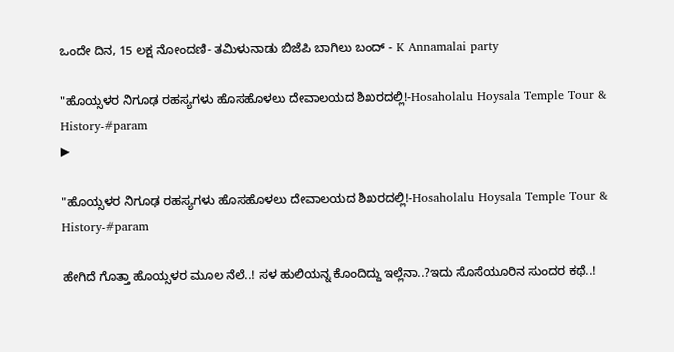ಒಂದೇ ದಿನ, 15 ಲಕ್ಷ ನೋಂದಣಿ- ತಮಿಳುನಾಡು ಬಿಜೆಪಿ ಬಾಗಿಲು ಬಂದ್ - K Annamalai party

"ಹೊಯ್ಸಳರ ನಿಗೂಢ ರಹಸ್ಯಗಳು ಹೊಸಹೊಳಲು ದೇವಾಲಯದ ಶಿಖರದಲ್ಲಿ!-Hosaholalu Hoysala Temple Tour & History-#param
▶

"ಹೊಯ್ಸಳರ ನಿಗೂಢ ರಹಸ್ಯಗಳು ಹೊಸಹೊಳಲು ದೇವಾಲಯದ ಶಿಖರದಲ್ಲಿ!-Hosaholalu Hoysala Temple Tour & History-#param

ಹೇಗಿದೆ ಗೊತ್ತಾ ಹೊಯ್ಸಳರ ಮೂಲ ನೆಲೆ..! ಸಳ ಹುಲಿಯನ್ನ ಕೊಂದಿದ್ದು ಇಲ್ಲೆನಾ..?ಇದು ಸೊಸೆಯೂರಿನ ಸುಂದರ ಕಥೆ..!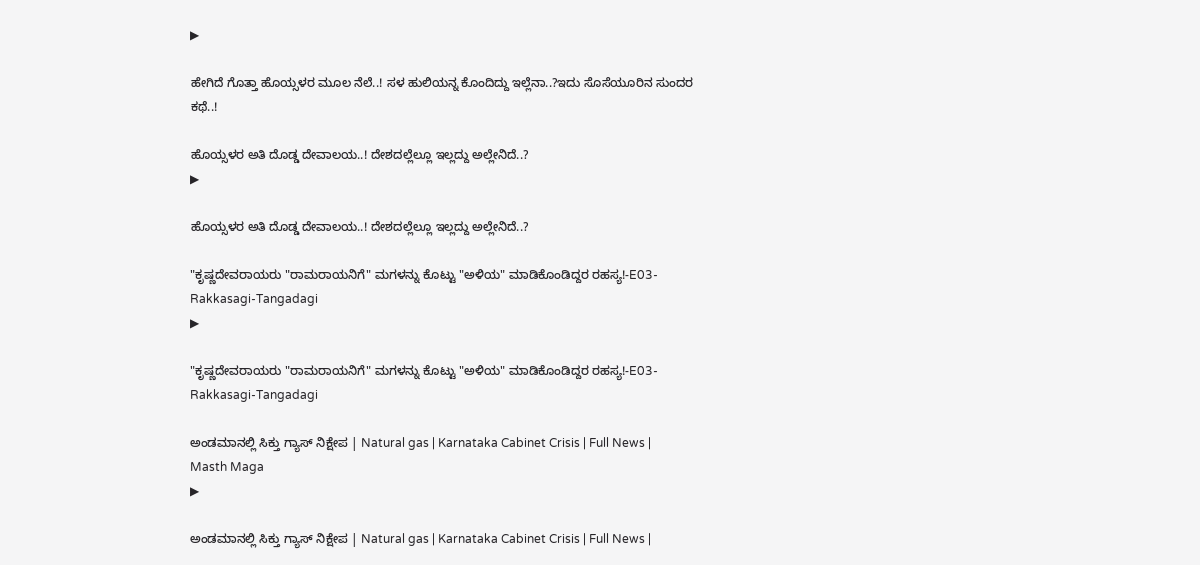▶

ಹೇಗಿದೆ ಗೊತ್ತಾ ಹೊಯ್ಸಳರ ಮೂಲ ನೆಲೆ..! ಸಳ ಹುಲಿಯನ್ನ ಕೊಂದಿದ್ದು ಇಲ್ಲೆನಾ..?ಇದು ಸೊಸೆಯೂರಿನ ಸುಂದರ ಕಥೆ..!

ಹೊಯ್ಸಳರ ಅತಿ ದೊಡ್ಡ ದೇವಾಲಯ..! ದೇಶದಲ್ಲೆಲ್ಲೂ ಇಲ್ಲದ್ದು ಅಲ್ಲೇನಿದೆ..?
▶

ಹೊಯ್ಸಳರ ಅತಿ ದೊಡ್ಡ ದೇವಾಲಯ..! ದೇಶದಲ್ಲೆಲ್ಲೂ ಇಲ್ಲದ್ದು ಅಲ್ಲೇನಿದೆ..?

"ಕೃಷ್ಣದೇವರಾಯರು "ರಾಮರಾಯನಿಗೆ" ಮಗಳನ್ನು ಕೊಟ್ಟು "ಅಳಿಯ" ಮಾಡಿಕೊಂಡಿದ್ದರ ರಹಸ್ಯ!-E03-Rakkasagi-Tangadagi
▶

"ಕೃಷ್ಣದೇವರಾಯರು "ರಾಮರಾಯನಿಗೆ" ಮಗಳನ್ನು ಕೊಟ್ಟು "ಅಳಿಯ" ಮಾಡಿಕೊಂಡಿದ್ದರ ರಹಸ್ಯ!-E03-Rakkasagi-Tangadagi

ಅಂಡಮಾನಲ್ಲಿ ಸಿಕ್ತು ಗ್ಯಾಸ್‌ ನಿಕ್ಷೇಪ | Natural gas | Karnataka Cabinet Crisis | Full News | Masth Maga
▶

ಅಂಡಮಾನಲ್ಲಿ ಸಿಕ್ತು ಗ್ಯಾಸ್‌ ನಿಕ್ಷೇಪ | Natural gas | Karnataka Cabinet Crisis | Full News |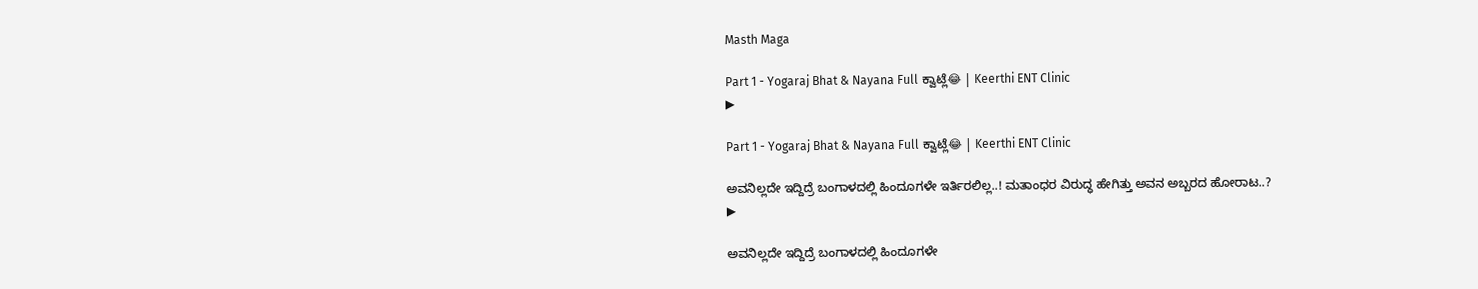Masth Maga

Part 1 - Yogaraj Bhat & Nayana Full ಕ್ವಾಟ್ಲೆ😂 | Keerthi ENT Clinic
▶

Part 1 - Yogaraj Bhat & Nayana Full ಕ್ವಾಟ್ಲೆ😂 | Keerthi ENT Clinic

ಅವನಿಲ್ಲದೇ ಇದ್ದಿದ್ರೆ ಬಂಗಾಳದಲ್ಲಿ ಹಿಂದೂಗಳೇ ಇರ್ತಿರಲಿಲ್ಲ..! ಮತಾಂಧರ ವಿರುದ್ಧ ಹೇಗಿತ್ತು ಅವನ ಅಬ್ಬರದ ಹೋರಾಟ..?
▶

ಅವನಿಲ್ಲದೇ ಇದ್ದಿದ್ರೆ ಬಂಗಾಳದಲ್ಲಿ ಹಿಂದೂಗಳೇ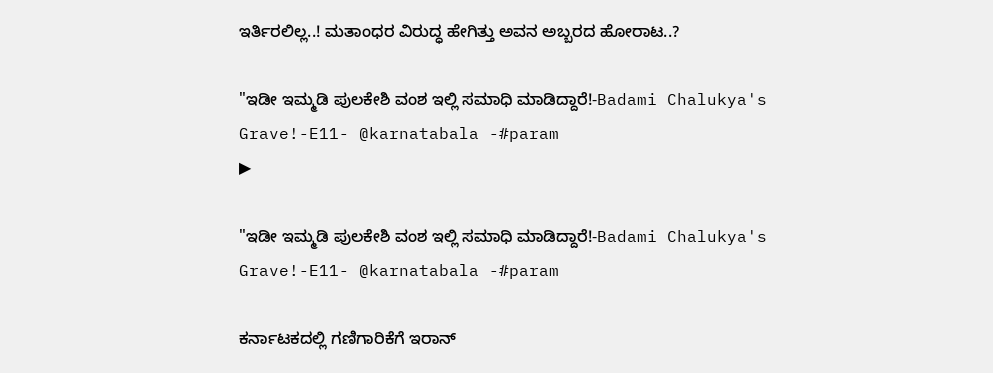ಇರ್ತಿರಲಿಲ್ಲ..! ಮತಾಂಧರ ವಿರುದ್ಧ ಹೇಗಿತ್ತು ಅವನ ಅಬ್ಬರದ ಹೋರಾಟ..?

"ಇಡೀ ಇಮ್ಮಡಿ ಪುಲಕೇಶಿ ವಂಶ ಇಲ್ಲಿ ಸಮಾಧಿ ಮಾಡಿದ್ದಾರೆ!-Badami Chalukya's Grave!-E11- @karnatabala -#param
▶

"ಇಡೀ ಇಮ್ಮಡಿ ಪುಲಕೇಶಿ ವಂಶ ಇಲ್ಲಿ ಸಮಾಧಿ ಮಾಡಿದ್ದಾರೆ!-Badami Chalukya's Grave!-E11- @karnatabala -#param

ಕರ್ನಾಟಕದಲ್ಲಿ ಗಣಿಗಾರಿಕೆಗೆ ಇರಾನ್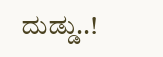ದುಡ್ಡು..!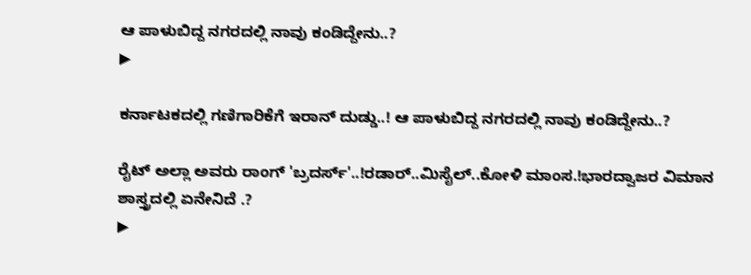ಆ ಪಾಳುಬಿದ್ದ ನಗರದಲ್ಲಿ ನಾವು ಕಂಡಿದ್ದೇನು..?
▶

ಕರ್ನಾಟಕದಲ್ಲಿ ಗಣಿಗಾರಿಕೆಗೆ ಇರಾನ್ ದುಡ್ಡು..! ಆ ಪಾಳುಬಿದ್ದ ನಗರದಲ್ಲಿ ನಾವು ಕಂಡಿದ್ದೇನು..?

ರೈಟ್ ಅಲ್ಲಾ ಅವರು ರಾಂಗ್ 'ಬ್ರದರ್ಸ್'..!ರಡಾರ್..ಮಿಸೈಲ್..ಕೋಳಿ ಮಾಂಸ.!ಭಾರದ್ವಾಜರ ವಿಮಾನ ಶಾಸ್ತ್ರದಲ್ಲಿ ಏನೇನಿದೆ .?
▶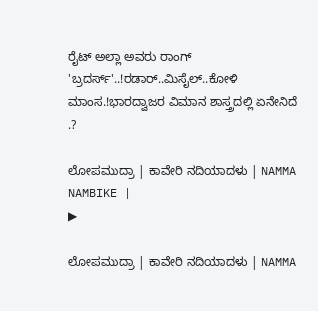ರೈಟ್ ಅಲ್ಲಾ ಅವರು ರಾಂಗ್ 'ಬ್ರದರ್ಸ್'..!ರಡಾರ್..ಮಿಸೈಲ್..ಕೋಳಿ ಮಾಂಸ.!ಭಾರದ್ವಾಜರ ವಿಮಾನ ಶಾಸ್ತ್ರದಲ್ಲಿ ಏನೇನಿದೆ .?

ಲೋಪಮುದ್ರಾ | ಕಾವೇರಿ ನದಿಯಾದಳು | NAMMA NAMBIKE |
▶

ಲೋಪಮುದ್ರಾ | ಕಾವೇರಿ ನದಿಯಾದಳು | NAMMA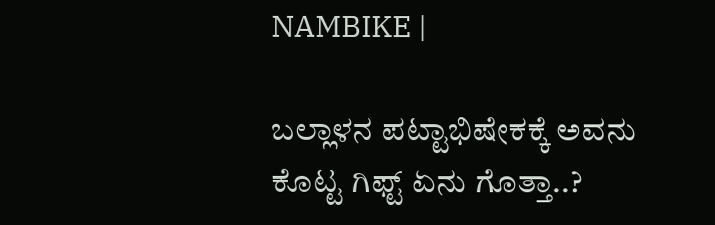NAMBIKE |

ಬಲ್ಲಾಳನ ಪಟ್ಟಾಭಿಷೇಕಕ್ಕೆ ಅವನು ಕೊಟ್ಟ ಗಿಫ್ಟ್ ಏನು ಗೊತ್ತಾ..?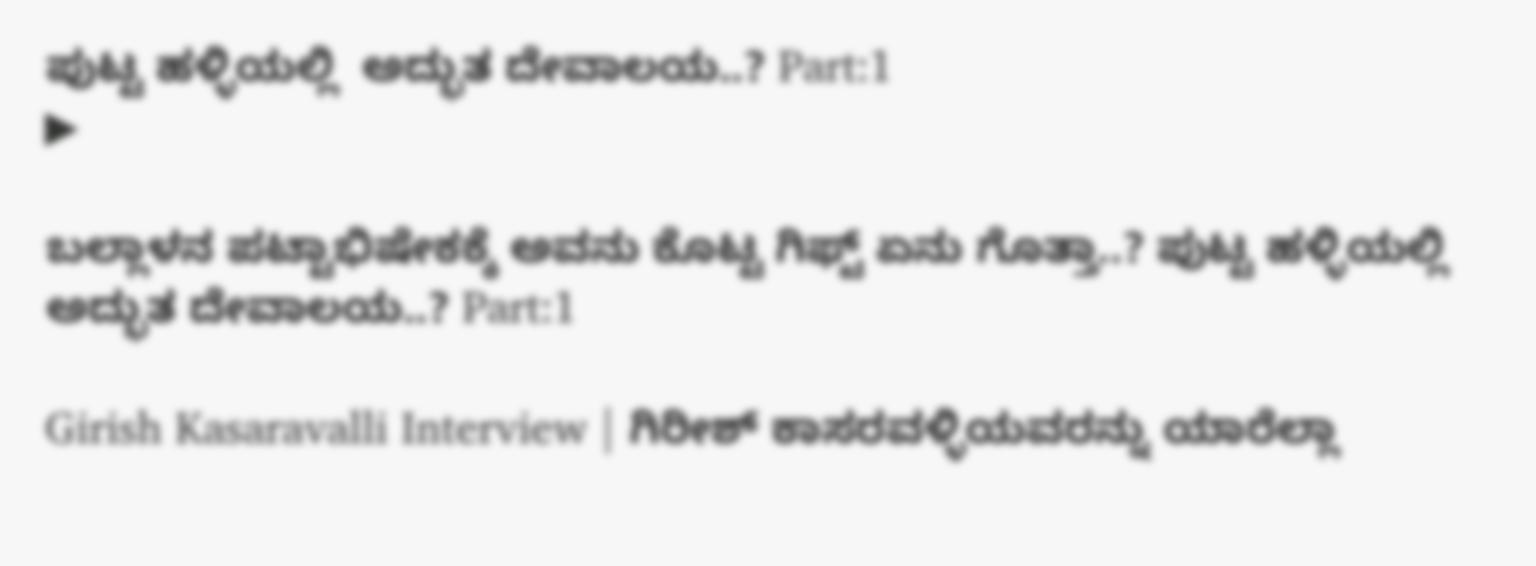ಪುಟ್ಟ ಹಳ್ಳಿಯಲ್ಲಿ  ಅದ್ಭುತ ದೇವಾಲಯ..? Part:1
▶

ಬಲ್ಲಾಳನ ಪಟ್ಟಾಭಿಷೇಕಕ್ಕೆ ಅವನು ಕೊಟ್ಟ ಗಿಫ್ಟ್ ಏನು ಗೊತ್ತಾ..? ಪುಟ್ಟ ಹಳ್ಳಿಯಲ್ಲಿ ಅದ್ಭುತ ದೇವಾಲಯ..? Part:1

Girish Kasaravalli Interview | ಗಿರೀಶ್‌ ಕಾಸರವಳ್ಳಿಯವರನ್ನು ಯಾರೆಲ್ಲಾ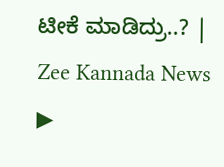ಟೀಕೆ ಮಾಡಿದ್ರು..? | Zee Kannada News
▶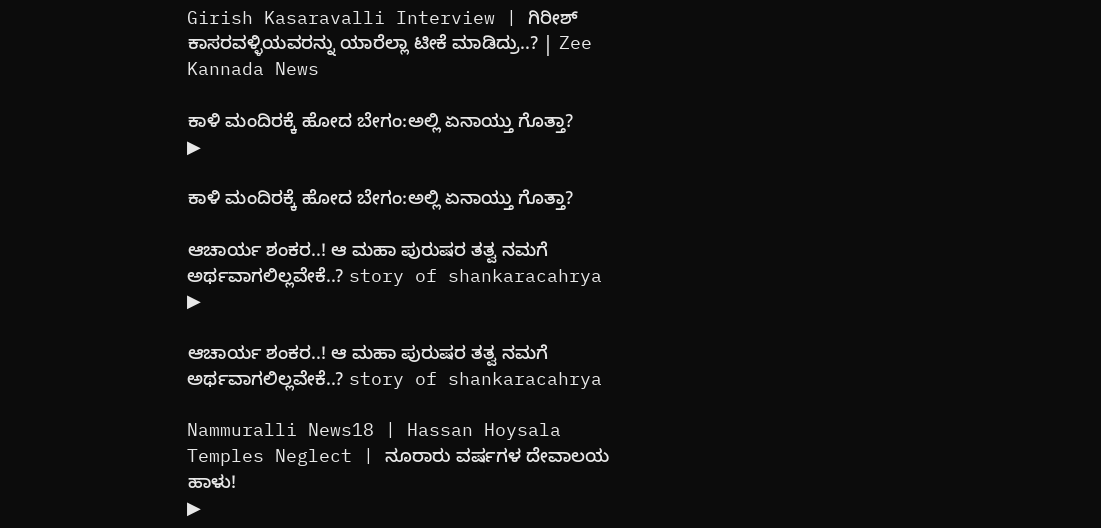Girish Kasaravalli Interview | ಗಿರೀಶ್‌ ಕಾಸರವಳ್ಳಿಯವರನ್ನು ಯಾರೆಲ್ಲಾ ಟೀಕೆ ಮಾಡಿದ್ರು..? | Zee Kannada News

ಕಾಳಿ ಮಂದಿರಕ್ಕೆ ಹೋದ ಬೇಗಂ:ಅಲ್ಲಿ ಏನಾಯ್ತು ಗೊತ್ತಾ?
▶

ಕಾಳಿ ಮಂದಿರಕ್ಕೆ ಹೋದ ಬೇಗಂ:ಅಲ್ಲಿ ಏನಾಯ್ತು ಗೊತ್ತಾ?

ಆಚಾರ್ಯ ಶಂಕರ..! ಆ ಮಹಾ ಪುರುಷರ ತತ್ವ ನಮಗೆ ಅರ್ಥವಾಗಲಿಲ್ಲವೇಕೆ..? story of shankaracahrya
▶

ಆಚಾರ್ಯ ಶಂಕರ..! ಆ ಮಹಾ ಪುರುಷರ ತತ್ವ ನಮಗೆ ಅರ್ಥವಾಗಲಿಲ್ಲವೇಕೆ..? story of shankaracahrya

Nammuralli News18 | Hassan Hoysala Temples Neglect | ನೂರಾರು ವರ್ಷಗಳ ದೇವಾಲಯ ಹಾಳು!
▶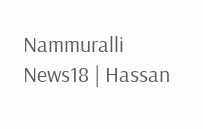Nammuralli News18 | Hassan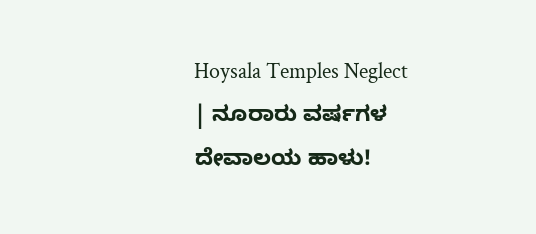Hoysala Temples Neglect | ನೂರಾರು ವರ್ಷಗಳ ದೇವಾಲಯ ಹಾಳು!